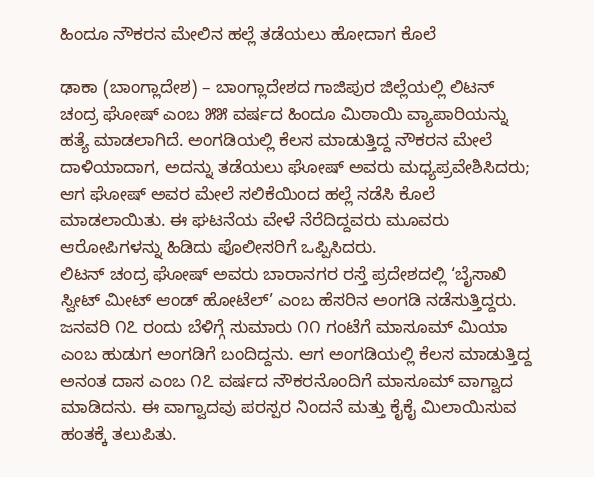ಹಿಂದೂ ನೌಕರನ ಮೇಲಿನ ಹಲ್ಲೆ ತಡೆಯಲು ಹೋದಾಗ ಕೊಲೆ

ಢಾಕಾ (ಬಾಂಗ್ಲಾದೇಶ) – ಬಾಂಗ್ಲಾದೇಶದ ಗಾಜಿಪುರ ಜಿಲ್ಲೆಯಲ್ಲಿ ಲಿಟನ್ ಚಂದ್ರ ಘೋಷ್ ಎಂಬ ೫೫ ವರ್ಷದ ಹಿಂದೂ ಮಿಠಾಯಿ ವ್ಯಾಪಾರಿಯನ್ನು ಹತ್ಯೆ ಮಾಡಲಾಗಿದೆ. ಅಂಗಡಿಯಲ್ಲಿ ಕೆಲಸ ಮಾಡುತ್ತಿದ್ದ ನೌಕರನ ಮೇಲೆ ದಾಳಿಯಾದಾಗ, ಅದನ್ನು ತಡೆಯಲು ಘೋಷ್ ಅವರು ಮಧ್ಯಪ್ರವೇಶಿಸಿದರು; ಆಗ ಘೋಷ್ ಅವರ ಮೇಲೆ ಸಲಿಕೆಯಿಂದ ಹಲ್ಲೆ ನಡೆಸಿ ಕೊಲೆ ಮಾಡಲಾಯಿತು. ಈ ಘಟನೆಯ ವೇಳೆ ನೆರೆದಿದ್ದವರು ಮೂವರು ಆರೋಪಿಗಳನ್ನು ಹಿಡಿದು ಪೊಲೀಸರಿಗೆ ಒಪ್ಪಿಸಿದರು.
ಲಿಟನ್ ಚಂದ್ರ ಘೋಷ್ ಅವರು ಬಾರಾನಗರ ರಸ್ತೆ ಪ್ರದೇಶದಲ್ಲಿ ‘ಬೈಸಾಖಿ ಸ್ವೀಟ್ ಮೀಟ್ ಆಂಡ್ ಹೋಟೆಲ್’ ಎಂಬ ಹೆಸರಿನ ಅಂಗಡಿ ನಡೆಸುತ್ತಿದ್ದರು. ಜನವರಿ ೧೭ ರಂದು ಬೆಳಿಗ್ಗೆ ಸುಮಾರು ೧೧ ಗಂಟೆಗೆ ಮಾಸೂಮ್ ಮಿಯಾ ಎಂಬ ಹುಡುಗ ಅಂಗಡಿಗೆ ಬಂದಿದ್ದನು. ಆಗ ಅಂಗಡಿಯಲ್ಲಿ ಕೆಲಸ ಮಾಡುತ್ತಿದ್ದ ಅನಂತ ದಾಸ ಎಂಬ ೧೭ ವರ್ಷದ ನೌಕರನೊಂದಿಗೆ ಮಾಸೂಮ್ ವಾಗ್ವಾದ ಮಾಡಿದನು. ಈ ವಾಗ್ವಾದವು ಪರಸ್ಪರ ನಿಂದನೆ ಮತ್ತು ಕೈಕೈ ಮಿಲಾಯಿಸುವ ಹಂತಕ್ಕೆ ತಲುಪಿತು.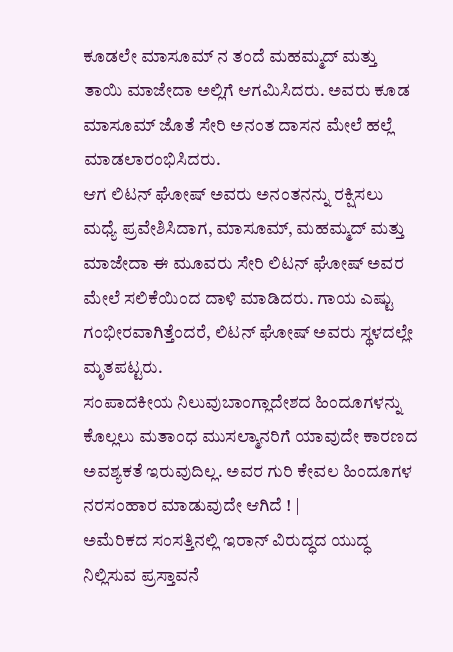ಕೂಡಲೇ ಮಾಸೂಮ್ ನ ತಂದೆ ಮಹಮ್ಮದ್ ಮತ್ತು ತಾಯಿ ಮಾಜೇದಾ ಅಲ್ಲಿಗೆ ಆಗಮಿಸಿದರು. ಅವರು ಕೂಡ ಮಾಸೂಮ್ ಜೊತೆ ಸೇರಿ ಅನಂತ ದಾಸನ ಮೇಲೆ ಹಲ್ಲೆ ಮಾಡಲಾರಂಭಿಸಿದರು.
ಆಗ ಲಿಟನ್ ಘೋಷ್ ಅವರು ಅನಂತನನ್ನು ರಕ್ಷಿಸಲು ಮಧ್ಯೆ ಪ್ರವೇಶಿಸಿದಾಗ, ಮಾಸೂಮ್, ಮಹಮ್ಮದ್ ಮತ್ತು ಮಾಜೇದಾ ಈ ಮೂವರು ಸೇರಿ ಲಿಟನ್ ಘೋಷ್ ಅವರ ಮೇಲೆ ಸಲಿಕೆಯಿಂದ ದಾಳಿ ಮಾಡಿದರು. ಗಾಯ ಎಷ್ಟು ಗಂಭೀರವಾಗಿತ್ತೆಂದರೆ, ಲಿಟನ್ ಘೋಷ್ ಅವರು ಸ್ಥಳದಲ್ಲೇ ಮೃತಪಟ್ಟರು.
ಸಂಪಾದಕೀಯ ನಿಲುವುಬಾಂಗ್ಲಾದೇಶದ ಹಿಂದೂಗಳನ್ನು ಕೊಲ್ಲಲು ಮತಾಂಧ ಮುಸಲ್ಮಾನರಿಗೆ ಯಾವುದೇ ಕಾರಣದ ಅವಶ್ಯಕತೆ ಇರುವುದಿಲ್ಲ. ಅವರ ಗುರಿ ಕೇವಲ ಹಿಂದೂಗಳ ನರಸಂಹಾರ ಮಾಡುವುದೇ ಆಗಿದೆ ! |
ಅಮೆರಿಕದ ಸಂಸತ್ತಿನಲ್ಲಿ ಇರಾನ್ ವಿರುದ್ಧದ ಯುದ್ಧ ನಿಲ್ಲಿಸುವ ಪ್ರಸ್ತಾವನೆ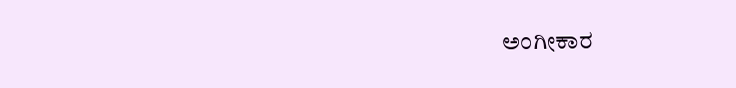ಅಂಗೀಕಾರ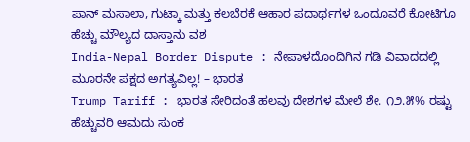ಪಾನ್ ಮಸಾಲಾ, ಗುಟ್ಕಾ ಮತ್ತು ಕಲಬೆರಕೆ ಆಹಾರ ಪದಾರ್ಥಗಳ ಒಂದೂವರೆ ಕೋಟಿಗೂ ಹೆಚ್ಚು ಮೌಲ್ಯದ ದಾಸ್ತಾನು ವಶ
India-Nepal Border Dispute : ನೇಪಾಳದೊಂದಿಗಿನ ಗಡಿ ವಿವಾದದಲ್ಲಿ ಮೂರನೇ ಪಕ್ಷದ ಅಗತ್ಯವಿಲ್ಲ! – ಭಾರತ
Trump Tariff : ಭಾರತ ಸೇರಿದಂತೆ ಹಲವು ದೇಶಗಳ ಮೇಲೆ ಶೇ. ೧೨.೫% ರಷ್ಟು ಹೆಚ್ಚುವರಿ ಆಮದು ಸುಂಕ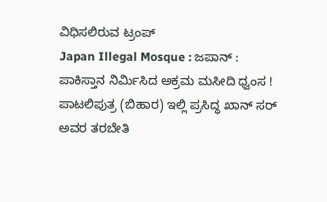ವಿಧಿಸಲಿರುವ ಟ್ರಂಪ್
Japan Illegal Mosque : ಜಪಾನ್ : ಪಾಕಿಸ್ತಾನ ನಿರ್ಮಿಸಿದ ಅಕ್ರಮ ಮಸೀದಿ ಧ್ವಂಸ !
ಪಾಟಲಿಪುತ್ರ (ಬಿಹಾರ) ಇಲ್ಲಿ ಪ್ರಸಿದ್ಧ ಖಾನ್ ಸರ್ ಅವರ ತರಬೇತಿ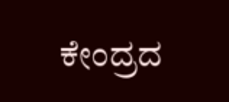ಕೇಂದ್ರದ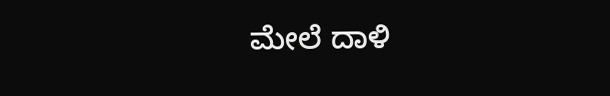ಮೇಲೆ ದಾಳಿ